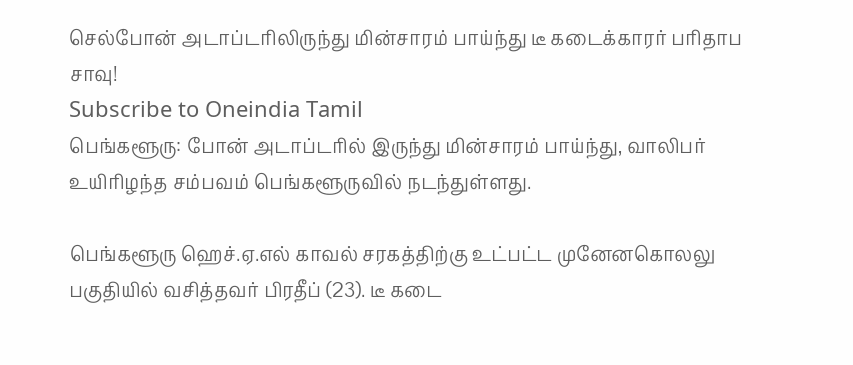செல்போன் அடாப்டரிலிருந்து மின்சாரம் பாய்ந்து டீ கடைக்காரர் பரிதாப சாவு!
Subscribe to Oneindia Tamil
பெங்களூரு: போன் அடாப்டரில் இருந்து மின்சாரம் பாய்ந்து, வாலிபர் உயிரிழந்த சம்பவம் பெங்களூருவில் நடந்துள்ளது.

பெங்களூரு ஹெச்.ஏ.எல் காவல் சரகத்திற்கு உட்பட்ட முனேனகொலலு பகுதியில் வசித்தவர் பிரதீப் (23). டீ கடை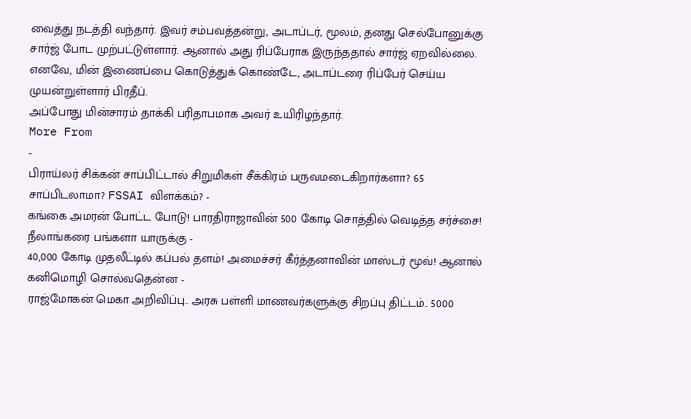வைத்து நடத்தி வந்தார். இவர் சம்பவத்தன்று, அடாப்டர், மூலம், தனது செல்போனுக்கு சார்ஜ் போட முற்பட்டுள்ளார். ஆனால் அது ரிப்பேராக இருந்ததால் சார்ஜ் ஏறவில்லை. எனவே, மின் இணைப்பை கொடுத்துக் கொண்டே, அடாப்டரை ரிப்பேர் செய்ய முயன்றுள்ளார் பிரதீப்.
அப்போது மின்சாரம் தாக்கி பரிதாபமாக அவர் உயிரிழந்தார்.
More From
-
பிராய்லர் சிக்கன் சாப்பிட்டால் சிறுமிகள் சீக்கிரம் பருவமடைகிறார்களா? 65 சாப்பிடலாமா? FSSAI விளக்கம்? -
கங்கை அமரன் போட்ட போடு! பாரதிராஜாவின் 500 கோடி சொத்தில் வெடித்த சர்ச்சை! நீலாங்கரை பங்களா யாருக்கு -
40,000 கோடி முதலீட்டில் கப்பல் தளம்! அமைச்சர் கீர்த்தனாவின் மாஸ்டர் மூவ்! ஆனால் கனிமொழி சொல்வதென்ன -
ராஜ்மோகன் மெகா அறிவிப்பு.. அரசு பள்ளி மாணவர்களுக்கு சிறப்பு திட்டம்.. 5000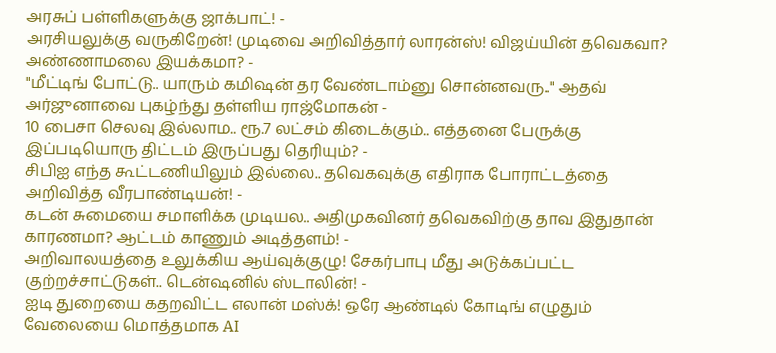அரசுப் பள்ளிகளுக்கு ஜாக்பாட்! -
அரசியலுக்கு வருகிறேன்! முடிவை அறிவித்தார் லாரன்ஸ்! விஜய்யின் தவெகவா? அண்ணாமலை இயக்கமா? -
"மீட்டிங் போட்டு.. யாரும் கமிஷன் தர வேண்டாம்னு சொன்னவரு.." ஆதவ் அர்ஜுனாவை புகழ்ந்து தள்ளிய ராஜ்மோகன் -
10 பைசா செலவு இல்லாம.. ரூ.7 லட்சம் கிடைக்கும்.. எத்தனை பேருக்கு இப்படியொரு திட்டம் இருப்பது தெரியும்? -
சிபிஐ எந்த கூட்டணியிலும் இல்லை.. தவெகவுக்கு எதிராக போராட்டத்தை அறிவித்த வீரபாண்டியன்! -
கடன் சுமையை சமாளிக்க முடியல.. அதிமுகவினர் தவெகவிற்கு தாவ இதுதான் காரணமா? ஆட்டம் காணும் அடித்தளம்! -
அறிவாலயத்தை உலுக்கிய ஆய்வுக்குழு! சேகர்பாபு மீது அடுக்கப்பட்ட குற்றச்சாட்டுகள்.. டென்ஷனில் ஸ்டாலின்! -
ஐடி துறையை கதறவிட்ட எலான் மஸ்க்! ஒரே ஆண்டில் கோடிங் எழுதும் வேலையை மொத்தமாக AI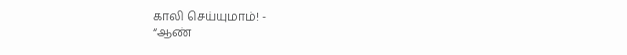காலி செய்யுமாம்! -
“ஆண்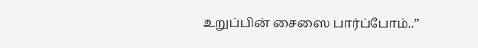உறுப்பின் சைஸை பார்ப்போம்..”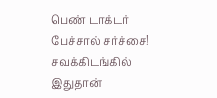பெண் டாக்டர் பேச்சால் சர்ச்சை! சவக்கிடங்கில் இதுதான்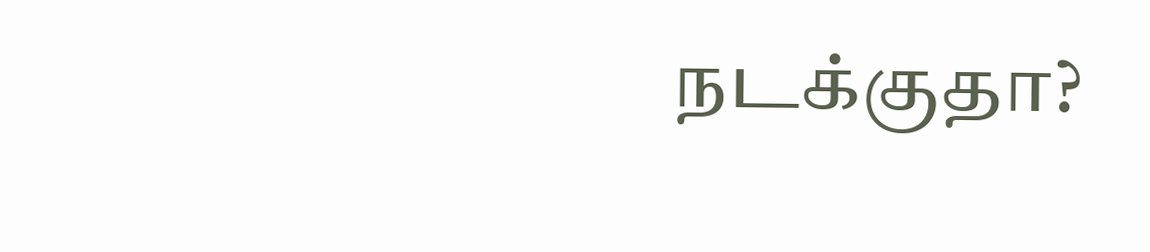நடக்குதா?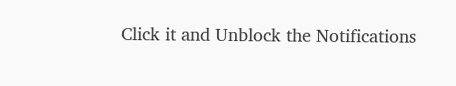Click it and Unblock the Notifications